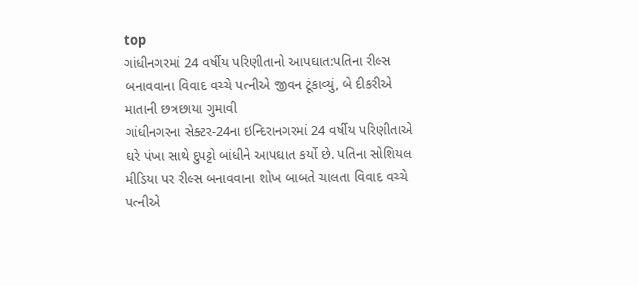top
ગાંધીનગરમાં 24 વર્ષીય પરિણીતાનો આપઘાત:પતિના રીલ્સ બનાવવાના વિવાદ વચ્ચે પત્નીએ જીવન ટૂંકાવ્યું, બે દીકરીએ માતાની છત્રછાયા ગુમાવી
ગાંધીનગરના સેક્ટર-24ના ઇન્દિરાનગરમાં 24 વર્ષીય પરિણીતાએ ઘરે પંખા સાથે દુપટ્ટો બાંધીને આપઘાત કર્યો છે. પતિના સોશિયલ મીડિયા પર રીલ્સ બનાવવાના શોખ બાબતે ચાલતા વિવાદ વચ્ચે પત્નીએ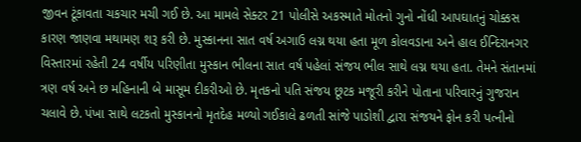જીવન ટૂંકાવતા ચકચાર મચી ગઈ છે. આ મામલે સેક્ટર 21 પોલીસે અકસ્માતે મોતનો ગુનો નોંધી આપઘાતનું ચોક્કસ કારણ જાણવા મથામણ શરૂ કરી છે. મુસ્કાનના સાત વર્ષ અગાઉ લગ્ન થયા હતા મૂળ કોલવડાના અને હાલ ઈન્દિરાનગર વિસ્તારમાં રહેતી 24 વર્ષીય પરિણીતા મુસ્કાન ભીલના સાત વર્ષ પહેલાં સંજય ભીલ સાથે લગ્ન થયા હતા. તેમને સંતાનમાં ત્રણ વર્ષ અને છ મહિનાની બે માસૂમ દીકરીઓ છે. મૃતકનો પતિ સંજય છૂટક મજૂરી કરીને પોતાના પરિવારનું ગુજરાન ચલાવે છે. પંખા સાથે લટકતો મુસ્કાનનો મૃતદેહ મળ્યો ગઈકાલે ઢળતી સાંજે પાડોશી દ્વારા સંજયને ફોન કરી પત્નીનો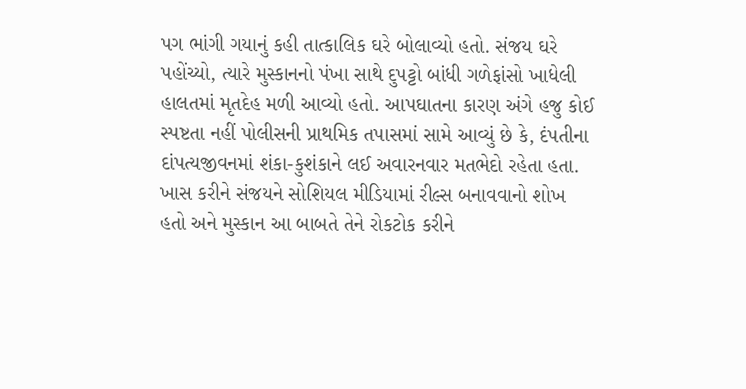પગ ભાંગી ગયાનું કહી તાત્કાલિક ઘરે બોલાવ્યો હતો. સંજય ઘરે પહોંચ્યો, ત્યારે મુસ્કાનનો પંખા સાથે દુપટ્ટો બાંધી ગળેફાંસો ખાધેલી હાલતમાં મૃતદેહ મળી આવ્યો હતો. આપઘાતના કારણ અંગે હજુ કોઈ સ્પષ્ટતા નહીં પોલીસની પ્રાથમિક તપાસમાં સામે આવ્યું છે કે, દંપતીના દાંપત્યજીવનમાં શંકા-કુશંકાને લઈ અવારનવાર મતભેદો રહેતા હતા. ખાસ કરીને સંજયને સોશિયલ મીડિયામાં રીલ્સ બનાવવાનો શોખ હતો અને મુસ્કાન આ બાબતે તેને રોકટોક કરીને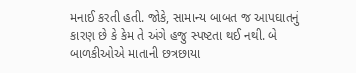મનાઈ કરતી હતી. જોકે, સામાન્ય બાબત જ આપઘાતનું કારણ છે કે કેમ તે અંગે હજુ સ્પષ્ટતા થઈ નથી. બે બાળકીઓએ માતાની છત્રછાયા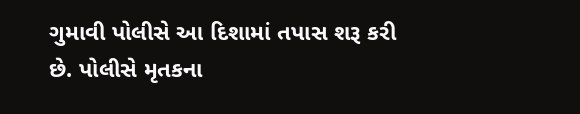ગુમાવી પોલીસે આ દિશામાં તપાસ શરૂ કરી છે. પોલીસે મૃતકના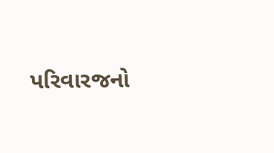પરિવારજનો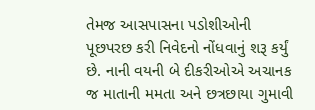તેમજ આસપાસના પડોશીઓની પૂછપરછ કરી નિવેદનો નોંધવાનું શરૂ કર્યું છે. નાની વયની બે દીકરીઓએ અચાનક જ માતાની મમતા અને છત્રછાયા ગુમાવી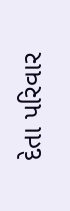દેતા પરિવાર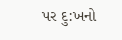પર દુ:ખનો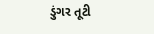ડુંગર તૂટી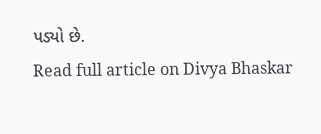પડ્યો છે.
Read full article on Divya Bhaskar